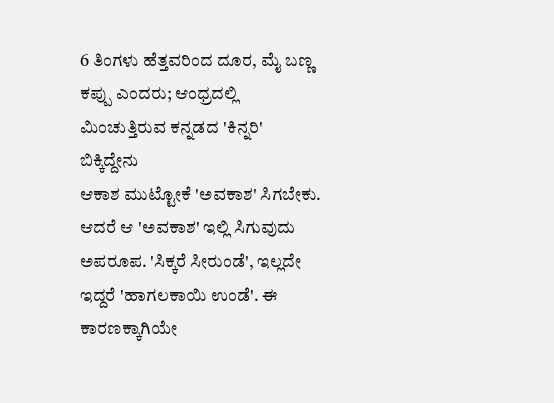6 ತಿಂಗಳು ಹೆತ್ತವರಿಂದ ದೂರ, ಮೈ ಬಣ್ಣ ಕಪ್ಪು ಎಂದರು; ಆಂಧ್ರದಲ್ಲಿ ಮಿಂಚುತ್ತಿರುವ ಕನ್ನಡದ 'ಕಿನ್ನರಿ' ಬಿಕ್ಕಿದ್ದೇನು
ಆಕಾಶ ಮುಟ್ಟೋಕೆ 'ಅವಕಾಶ' ಸಿಗಬೇಕು. ಆದರೆ ಆ 'ಅವಕಾಶ' ಇಲ್ಲಿ ಸಿಗುವುದು ಅಪರೂಪ. 'ಸಿಕ್ಕರೆ ಸೀರುಂಡೆ', ಇಲ್ಲದೇ ಇದ್ದರೆ 'ಹಾಗಲಕಾಯಿ ಉಂಡೆ'. ಈ ಕಾರಣಕ್ಕಾಗಿಯೇ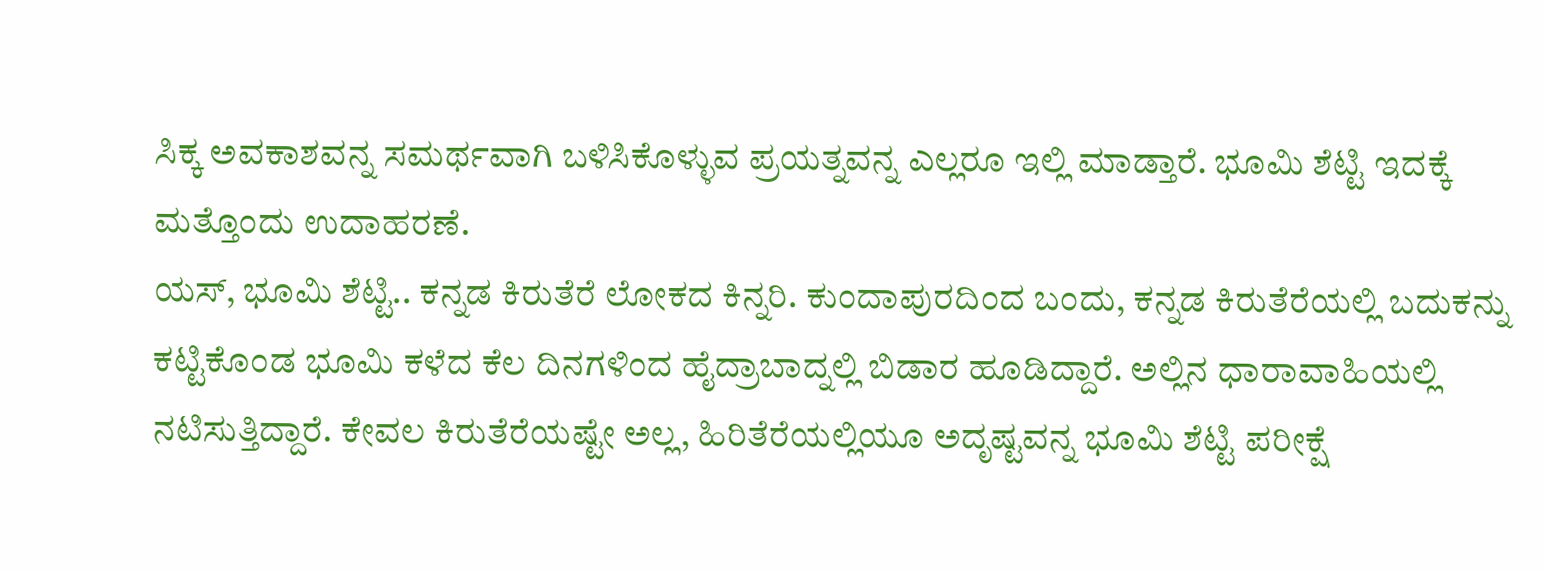ಸಿಕ್ಕ ಅವಕಾಶವನ್ನ ಸಮರ್ಥವಾಗಿ ಬಳಿಸಿಕೊಳ್ಳುವ ಪ್ರಯತ್ನವನ್ನ ಎಲ್ಲರೂ ಇಲ್ಲಿ ಮಾಡ್ತಾರೆ. ಭೂಮಿ ಶೆಟ್ಟಿ ಇದಕ್ಕೆ ಮತ್ತೊಂದು ಉದಾಹರಣೆ.
ಯಸ್, ಭೂಮಿ ಶೆಟ್ಟಿ.. ಕನ್ನಡ ಕಿರುತೆರೆ ಲೋಕದ ಕಿನ್ನರಿ. ಕುಂದಾಪುರದಿಂದ ಬಂದು, ಕನ್ನಡ ಕಿರುತೆರೆಯಲ್ಲಿ ಬದುಕನ್ನು ಕಟ್ಟಿಕೊಂಡ ಭೂಮಿ ಕಳೆದ ಕೆಲ ದಿನಗಳಿಂದ ಹೈದ್ರಾಬಾದ್ನಲ್ಲಿ ಬಿಡಾರ ಹೂಡಿದ್ದಾರೆ. ಅಲ್ಲಿನ ಧಾರಾವಾಹಿಯಲ್ಲಿ ನಟಿಸುತ್ತಿದ್ದಾರೆ. ಕೇವಲ ಕಿರುತೆರೆಯಷ್ಟೇ ಅಲ್ಲ, ಹಿರಿತೆರೆಯಲ್ಲಿಯೂ ಅದೃಷ್ಟವನ್ನ ಭೂಮಿ ಶೆಟ್ಟಿ ಪರೀಕ್ಷೆ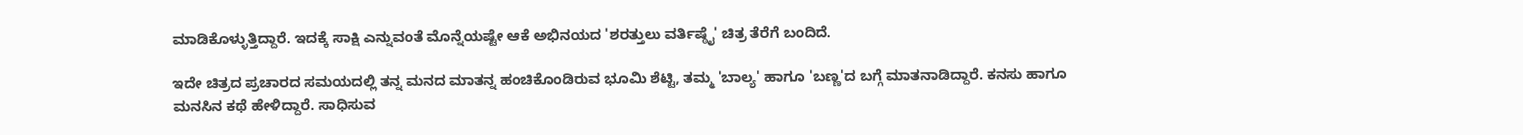ಮಾಡಿಕೊಳ್ಳುತ್ತಿದ್ದಾರೆ. ಇದಕ್ಕೆ ಸಾಕ್ಷಿ ಎನ್ನುವಂತೆ ಮೊನ್ನೆಯಷ್ಟೇ ಆಕೆ ಅಭಿನಯದ 'ಶರತ್ತುಲು ವರ್ತಿಷ್ಠೈ' ಚಿತ್ರ ತೆರೆಗೆ ಬಂದಿದೆ.

ಇದೇ ಚಿತ್ರದ ಪ್ರಚಾರದ ಸಮಯದಲ್ಲಿ ತನ್ನ ಮನದ ಮಾತನ್ನ ಹಂಚಿಕೊಂಡಿರುವ ಭೂಮಿ ಶೆಟ್ಟಿ, ತಮ್ಮ 'ಬಾಲ್ಯ' ಹಾಗೂ 'ಬಣ್ಣ'ದ ಬಗ್ಗೆ ಮಾತನಾಡಿದ್ದಾರೆ. ಕನಸು ಹಾಗೂ ಮನಸಿನ ಕಥೆ ಹೇಳಿದ್ದಾರೆ. ಸಾಧಿಸುವ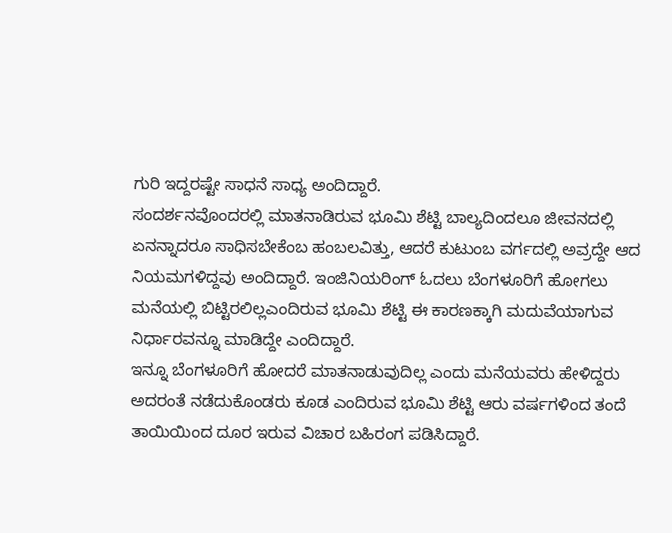ಗುರಿ ಇದ್ದರಷ್ಟೇ ಸಾಧನೆ ಸಾಧ್ಯ ಅಂದಿದ್ದಾರೆ.
ಸಂದರ್ಶನವೊಂದರಲ್ಲಿ ಮಾತನಾಡಿರುವ ಭೂಮಿ ಶೆಟ್ಟಿ ಬಾಲ್ಯದಿಂದಲೂ ಜೀವನದಲ್ಲಿ ಏನನ್ನಾದರೂ ಸಾಧಿಸಬೇಕೆಂಬ ಹಂಬಲವಿತ್ತು, ಆದರೆ ಕುಟುಂಬ ವರ್ಗದಲ್ಲಿ ಅವ್ರದ್ದೇ ಆದ ನಿಯಮಗಳಿದ್ದವು ಅಂದಿದ್ದಾರೆ. ಇಂಜಿನಿಯರಿಂಗ್ ಓದಲು ಬೆಂಗಳೂರಿಗೆ ಹೋಗಲು ಮನೆಯಲ್ಲಿ ಬಿಟ್ಟಿರಲಿಲ್ಲಎಂದಿರುವ ಭೂಮಿ ಶೆಟ್ಟಿ ಈ ಕಾರಣಕ್ಕಾಗಿ ಮದುವೆಯಾಗುವ ನಿರ್ಧಾರವನ್ನೂ ಮಾಡಿದ್ದೇ ಎಂದಿದ್ದಾರೆ.
ಇನ್ನೂ ಬೆಂಗಳೂರಿಗೆ ಹೋದರೆ ಮಾತನಾಡುವುದಿಲ್ಲ ಎಂದು ಮನೆಯವರು ಹೇಳಿದ್ದರು ಅದರಂತೆ ನಡೆದುಕೊಂಡರು ಕೂಡ ಎಂದಿರುವ ಭೂಮಿ ಶೆಟ್ಟಿ ಆರು ವರ್ಷಗಳಿಂದ ತಂದೆ ತಾಯಿಯಿಂದ ದೂರ ಇರುವ ವಿಚಾರ ಬಹಿರಂಗ ಪಡಿಸಿದ್ದಾರೆ.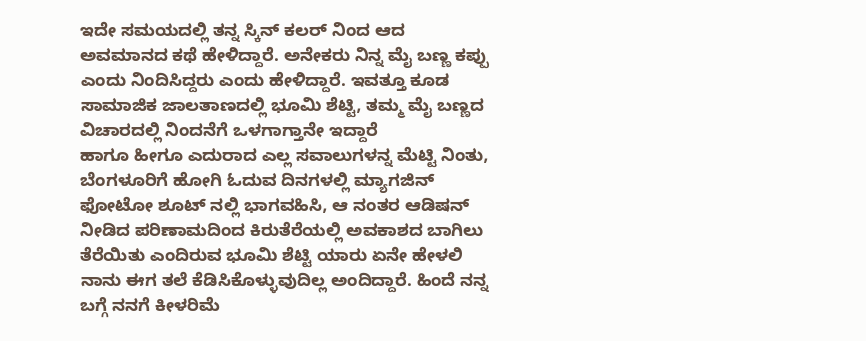ಇದೇ ಸಮಯದಲ್ಲಿ ತನ್ನ ಸ್ಕಿನ್ ಕಲರ್ ನಿಂದ ಆದ ಅವಮಾನದ ಕಥೆ ಹೇಳಿದ್ದಾರೆ. ಅನೇಕರು ನಿನ್ನ ಮೈ ಬಣ್ಣ ಕಪ್ಪು ಎಂದು ನಿಂದಿಸಿದ್ದರು ಎಂದು ಹೇಳಿದ್ದಾರೆ. ಇವತ್ತೂ ಕೂಡ ಸಾಮಾಜಿಕ ಜಾಲತಾಣದಲ್ಲಿ ಭೂಮಿ ಶೆಟ್ಟಿ, ತಮ್ಮ ಮೈ ಬಣ್ಣದ ವಿಚಾರದಲ್ಲಿ ನಿಂದನೆಗೆ ಒಳಗಾಗ್ತಾನೇ ಇದ್ದಾರೆ
ಹಾಗೂ ಹೀಗೂ ಎದುರಾದ ಎಲ್ಲ ಸವಾಲುಗಳನ್ನ ಮೆಟ್ಟಿ ನಿಂತು, ಬೆಂಗಳೂರಿಗೆ ಹೋಗಿ ಓದುವ ದಿನಗಳಲ್ಲಿ ಮ್ಯಾಗಜಿನ್ ಫೋಟೋ ಶೂಟ್ ನಲ್ಲಿ ಭಾಗವಹಿಸಿ, ಆ ನಂತರ ಆಡಿಷನ್ ನೀಡಿದ ಪರಿಣಾಮದಿಂದ ಕಿರುತೆರೆಯಲ್ಲಿ ಅವಕಾಶದ ಬಾಗಿಲು ತೆರೆಯಿತು ಎಂದಿರುವ ಭೂಮಿ ಶೆಟ್ಟಿ ಯಾರು ಏನೇ ಹೇಳಲಿ ನಾನು ಈಗ ತಲೆ ಕೆಡಿಸಿಕೊಳ್ಳುವುದಿಲ್ಲ ಅಂದಿದ್ದಾರೆ. ಹಿಂದೆ ನನ್ನ ಬಗ್ಗೆ ನನಗೆ ಕೀಳರಿಮೆ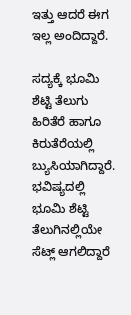ಇತ್ತು ಆದರೆ ಈಗ ಇಲ್ಲ ಅಂದಿದ್ದಾರೆ.

ಸದ್ಯಕ್ಕೆ ಭೂಮಿ ಶೆಟ್ಟಿ ತೆಲುಗು ಹಿರಿತೆರೆ ಹಾಗೂ ಕಿರುತೆರೆಯಲ್ಲಿ ಬ್ಯುಸಿಯಾಗಿದ್ದಾರೆ. ಭವಿಷ್ಯದಲ್ಲಿ ಭೂಮಿ ಶೆಟ್ಟಿ ತೆಲುಗಿನಲ್ಲಿಯೇ ಸೆಟ್ಲ್ ಆಗಲಿದ್ದಾರೆ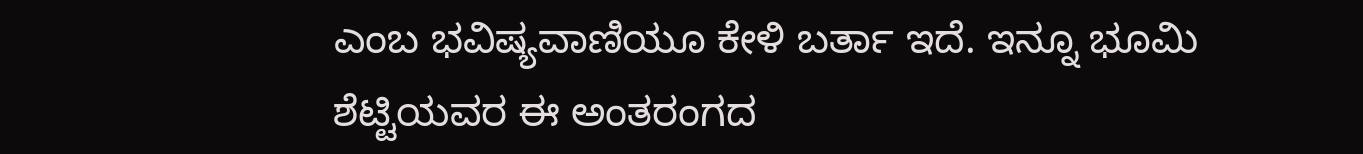ಎಂಬ ಭವಿಷ್ಯವಾಣಿಯೂ ಕೇಳಿ ಬರ್ತಾ ಇದೆ. ಇನ್ನೂ ಭೂಮಿ ಶೆಟ್ಟಿಯವರ ಈ ಅಂತರಂಗದ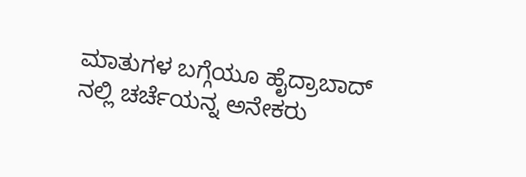ಮಾತುಗಳ ಬಗ್ಗೆಯೂ ಹೈದ್ರಾಬಾದ್ ನಲ್ಲಿ ಚರ್ಚೆಯನ್ನ ಅನೇಕರು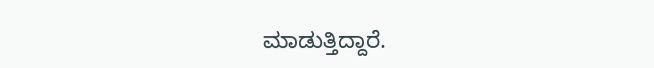ಮಾಡುತ್ತಿದ್ದಾರೆ.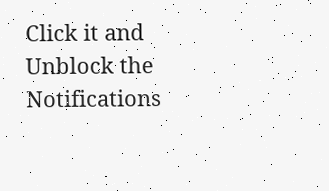Click it and Unblock the Notifications